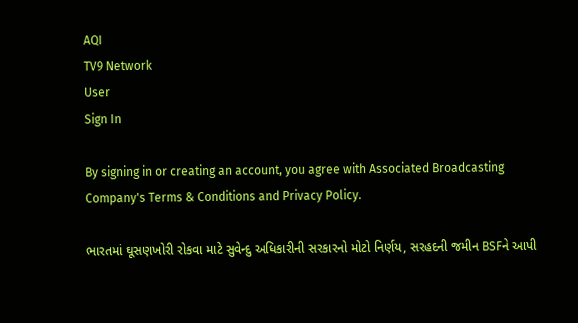AQI
TV9 Network
User
Sign In

By signing in or creating an account, you agree with Associated Broadcasting Company's Terms & Conditions and Privacy Policy.

ભારતમાં ઘૂસણખોરી રોકવા માટે સુવેન્દુ અધિકારીની સરકારનો મોટો નિર્ણય, સરહદની જમીન BSFને આપી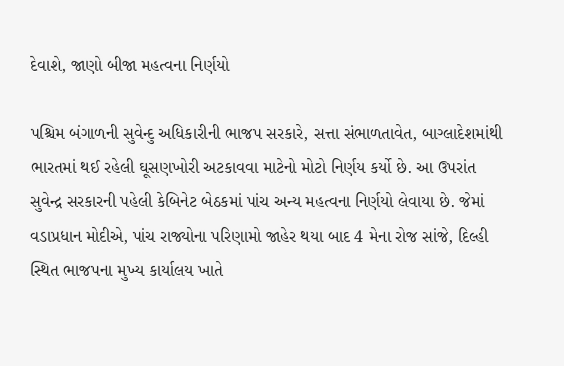દેવાશે, જાણો બીજા મહત્વના નિર્ણયો

પશ્ચિમ બંગાળની સુવેન્દુ અધિકારીની ભાજપ સરકારે, સત્તા સંભાળતાવેત, બાગ્લાદેશમાંથી ભારતમાં થઈ રહેલી ઘૂસણખોરી અટકાવવા માટેનો મોટો નિર્ણય કર્યો છે. આ ઉપરાંત સુવેન્દ્ર સરકારની પહેલી કેબિનેટ બેઠકમાં પાંચ અન્ય મહત્વના નિર્ણયો લેવાયા છે. જેમાં વડાપ્રધાન મોદીએ, પાંચ રાજ્યોના પરિણામો જાહેર થયા બાદ 4 મેના રોજ સાંજે, દિલ્હી સ્થિત ભાજપના મુખ્ય કાર્યાલય ખાતે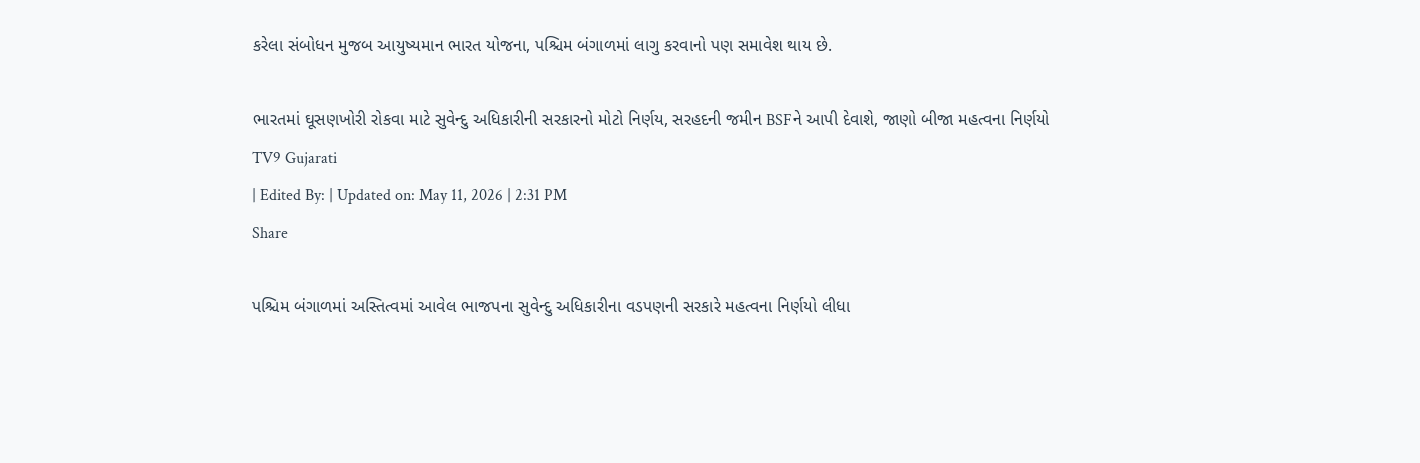કરેલા સંબોધન મુજબ આયુષ્યમાન ભારત યોજના, પશ્ચિમ બંગાળમાં લાગુ કરવાનો પણ સમાવેશ થાય છે.

ભારતમાં ઘૂસણખોરી રોકવા માટે સુવેન્દુ અધિકારીની સરકારનો મોટો નિર્ણય, સરહદની જમીન BSFને આપી દેવાશે, જાણો બીજા મહત્વના નિર્ણયો
TV9 Gujarati
| Edited By: | Updated on: May 11, 2026 | 2:31 PM
Share

પશ્ચિમ બંગાળમાં અસ્તિત્વમાં આવેલ ભાજપના સુવેન્દુ અધિકારીના વડપણની સરકારે મહત્વના નિર્ણયો લીધા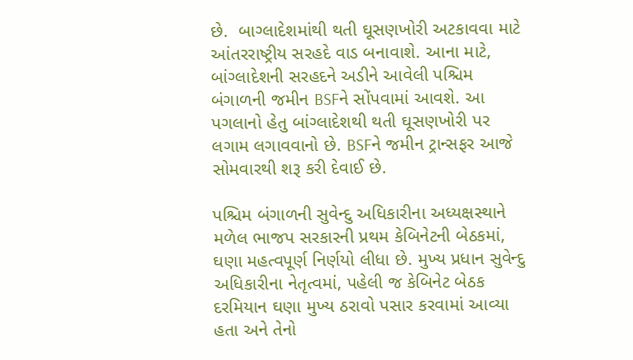છે.  બાગ્લાદેશમાંથી થતી ઘૂસણખોરી અટકાવવા માટે આંતરરાષ્ટ્રીય સરહદે વાડ બનાવાશે. આના માટે, બાંગ્લાદેશની સરહદને અડીને આવેલી પશ્ચિમ બંગાળની જમીન BSFને સોંપવામાં આવશે. આ પગલાનો હેતુ બાંગ્લાદેશથી થતી ઘૂસણખોરી પર લગામ લગાવવાનો છે. BSFને જમીન ટ્રાન્સફર આજે સોમવારથી શરૂ કરી દેવાઈ છે.

પશ્ચિમ બંગાળની સુવેન્દુ અધિકારીના અધ્યક્ષસ્થાને મળેલ ભાજપ સરકારની પ્રથમ કેબિનેટની બેઠકમાં, ઘણા મહત્વપૂર્ણ નિર્ણયો લીધા છે. મુખ્ય પ્રધાન સુવેન્દુ અધિકારીના નેતૃત્વમાં, પહેલી જ કેબિનેટ બેઠક દરમિયાન ઘણા મુખ્ય ઠરાવો પસાર કરવામાં આવ્યા હતા અને તેનો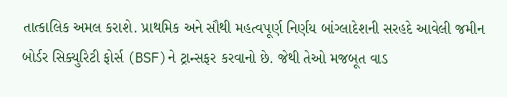તાત્કાલિક અમલ કરાશે. પ્રાથમિક અને સૌથી મહત્વપૂર્ણ નિર્ણય બાંગ્લાદેશની સરહદે આવેલી જમીન બોર્ડર સિક્યુરિટી ફોર્સ (BSF)ને ટ્રાન્સફર કરવાનો છે. જેથી તેઓ મજબૂત વાડ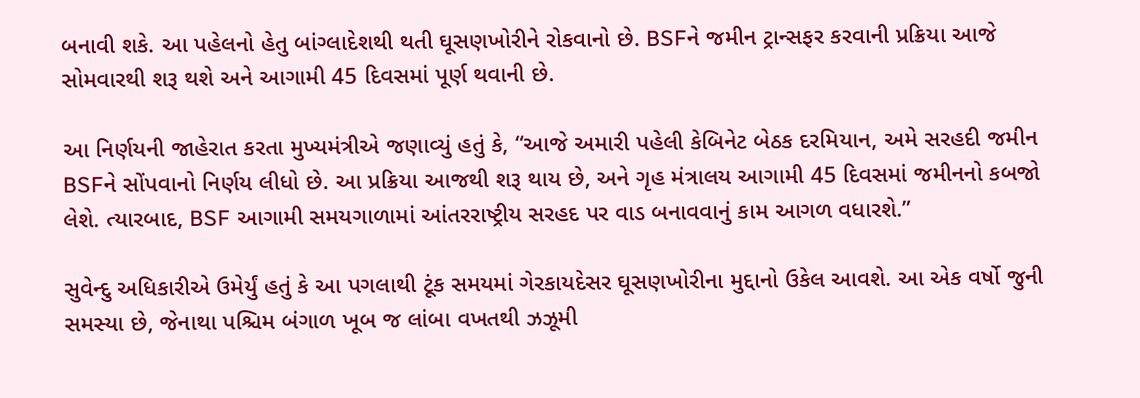બનાવી શકે. આ પહેલનો હેતુ બાંગ્લાદેશથી થતી ઘૂસણખોરીને રોકવાનો છે. BSFને જમીન ટ્રાન્સફર કરવાની પ્રક્રિયા આજે સોમવારથી શરૂ થશે અને આગામી 45 દિવસમાં પૂર્ણ થવાની છે.

આ નિર્ણયની જાહેરાત કરતા મુખ્યમંત્રીએ જણાવ્યું હતું કે, “આજે અમારી પહેલી કેબિનેટ બેઠક દરમિયાન, અમે સરહદી જમીન BSFને સોંપવાનો નિર્ણય લીધો છે. આ પ્રક્રિયા આજથી શરૂ થાય છે, અને ગૃહ મંત્રાલય આગામી 45 દિવસમાં જમીનનો કબજો લેશે. ત્યારબાદ, BSF આગામી સમયગાળામાં આંતરરાષ્ટ્રીય સરહદ પર વાડ બનાવવાનું કામ આગળ વધારશે.”

સુવેન્દુ અધિકારીએ ઉમેર્યું હતું કે આ પગલાથી ટૂંક સમયમાં ગેરકાયદેસર ઘૂસણખોરીના મુદ્દાનો ઉકેલ આવશે. આ એક વર્ષો જુની સમસ્યા છે, જેનાથા પશ્ચિમ બંગાળ ખૂબ જ લાંબા વખતથી ઝઝૂમી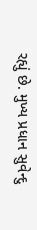રહ્યું છે. મુખ્ય પ્રધાન સુવેન્દુ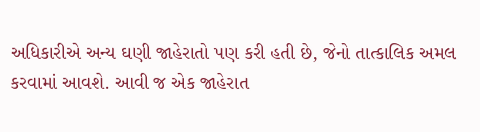અધિકારીએ અન્ય ઘણી જાહેરાતો પણ કરી હતી છે, જેનો તાત્કાલિક અમલ કરવામાં આવશે. આવી જ એક જાહેરાત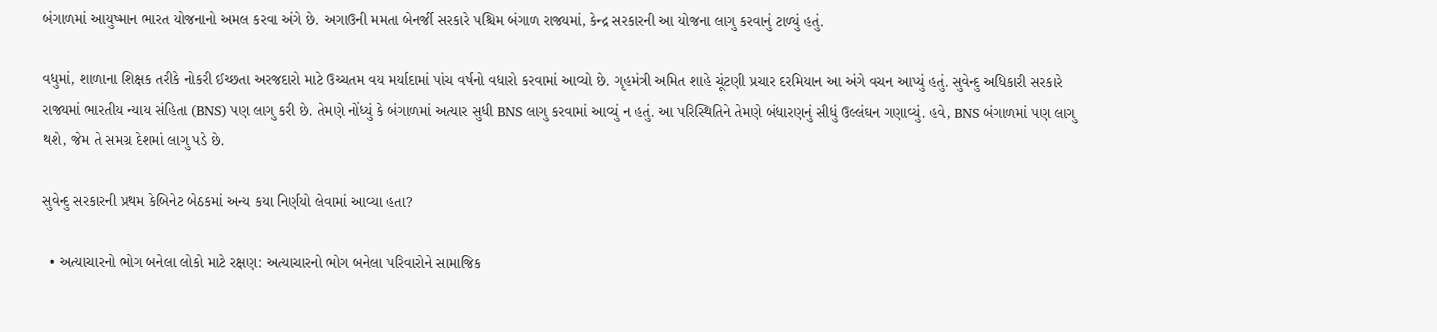બંગાળમાં આયુષ્માન ભારત યોજનાનો અમલ કરવા અંગે છે. અગાઉની મમતા બેનર્જી સરકારે પશ્ચિમ બંગાળ રાજ્યમાં, કેન્દ્ર સરકારની આ યોજના લાગુ કરવાનું ટાળ્યું હતું.

વધુમાં, શાળાના શિક્ષક તરીકે નોકરી ઈચ્છતા અરજદારો માટે ઉચ્ચતમ વય મર્યાદામાં પાંચ વર્ષનો વધારો કરવામાં આવ્યો છે. ગૃહમંત્રી અમિત શાહે ચૂંટણી પ્રચાર દરમિયાન આ અંગે વચન આપ્યું હતું. સુવેન્દુ અધિકારી સરકારે રાજ્યમાં ભારતીય ન્યાય સંહિતા (BNS) પણ લાગુ કરી છે. તેમણે નોંધ્યું કે બંગાળમાં અત્યાર સુધી BNS લાગુ કરવામાં આવ્યું ન હતું. આ પરિસ્થિતિને તેમણે બંધારણનું સીધું ઉલ્લંઘન ગણાવ્યું. હવે, BNS બંગાળમાં પણ લાગુ થશે, જેમ તે સમગ્ર દેશમાં લાગુ પડે છે.

સુવેન્દુ સરકારની પ્રથમ કેબિનેટ બેઠકમાં અન્ય કયા નિર્ણયો લેવામાં આવ્યા હતા?

  • અત્યાચારનો ભોગ બનેલા લોકો માટે રક્ષણ: અત્યાચારનો ભોગ બનેલા પરિવારોને સામાજિક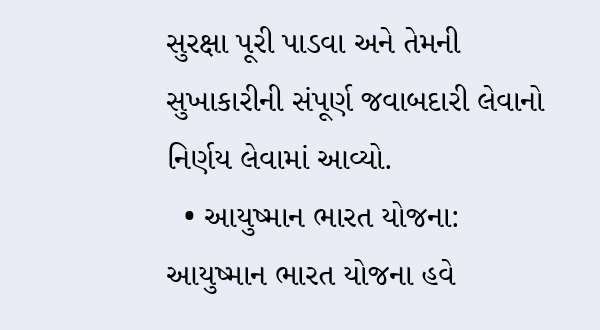સુરક્ષા પૂરી પાડવા અને તેમની સુખાકારીની સંપૂર્ણ જવાબદારી લેવાનો નિર્ણય લેવામાં આવ્યો.
  • આયુષ્માન ભારત યોજના: આયુષ્માન ભારત યોજના હવે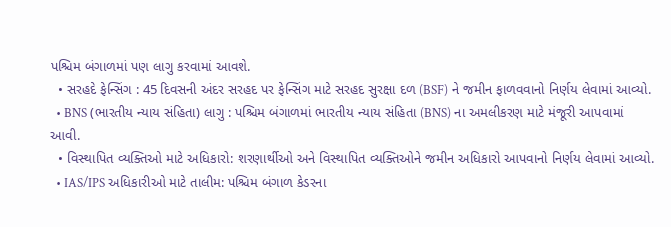પશ્ચિમ બંગાળમાં પણ લાગુ કરવામાં આવશે.
  • સરહદે ફેન્સિંગ : 45 દિવસની અંદર સરહદ પર ફેન્સિંગ માટે સરહદ સુરક્ષા દળ (BSF) ને જમીન ફાળવવાનો નિર્ણય લેવામાં આવ્યો.
  • BNS (ભારતીય ન્યાય સંહિતા) લાગુ : પશ્ચિમ બંગાળમાં ભારતીય ન્યાય સંહિતા (BNS) ના અમલીકરણ માટે મંજૂરી આપવામાં આવી.
  • વિસ્થાપિત વ્યક્તિઓ માટે અધિકારો: શરણાર્થીઓ અને વિસ્થાપિત વ્યક્તિઓને જમીન અધિકારો આપવાનો નિર્ણય લેવામાં આવ્યો.
  • IAS/IPS અધિકારીઓ માટે તાલીમ: પશ્ચિમ બંગાળ કેડરના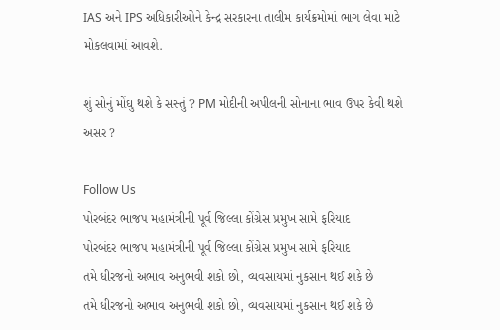IAS અને IPS અધિકારીઓને કેન્દ્ર સરકારના તાલીમ કાર્યક્રમોમાં ભાગ લેવા માટે મોકલવામાં આવશે.

શું સોનું મોંઘુ થશે કે સસ્તું ? PM મોદીની અપીલની સોનાના ભાવ ઉપર કેવી થશે અસર ?

Follow Us
પોરબંદર ભાજપ મહામંત્રીની પૂર્વ જિલ્લા કોંગ્રેસ પ્રમુખ સામે ફરિયાદ
પોરબંદર ભાજપ મહામંત્રીની પૂર્વ જિલ્લા કોંગ્રેસ પ્રમુખ સામે ફરિયાદ
તમે ધીરજનો અભાવ અનુભવી શકો છો, વ્યવસાયમાં નુકસાન થઈ શકે છે
તમે ધીરજનો અભાવ અનુભવી શકો છો, વ્યવસાયમાં નુકસાન થઈ શકે છે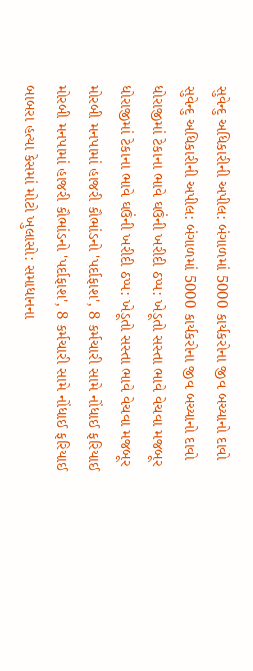સુવેન્દુ અધિકારીની અપીલ: બંગાળમાં 5000 કાર્યકરોના જીવ બચ્યાનો દાવો
સુવેન્દુ અધિકારીની અપીલ: બંગાળમાં 5000 કાર્યકરોના જીવ બચ્યાનો દાવો
ધોરાજીમાં ટેકાના ભાવે ઘઉંની ખરીદી ઠપ્પ: ખેડૂતો સસ્તા ભાવે વેચવા મજબૂર
ધોરાજીમાં ટેકાના ભાવે ઘઉંની ખરીદી ઠપ્પ: ખેડૂતો સસ્તા ભાવે વેચવા મજબૂર
મોરબી મનપામાં હાજરી કૌભાંડનો 'પર્દાફાશ', 8 કર્મચારી સામે નોંધાઈ ફરિયાઈ
મોરબી મનપામાં હાજરી કૌભાંડનો 'પર્દાફાશ', 8 કર્મચારી સામે નોંધાઈ ફરિયાઈ
બાબરા હત્યા કેસમાં મોટો ખુલાસો: સમાધાનના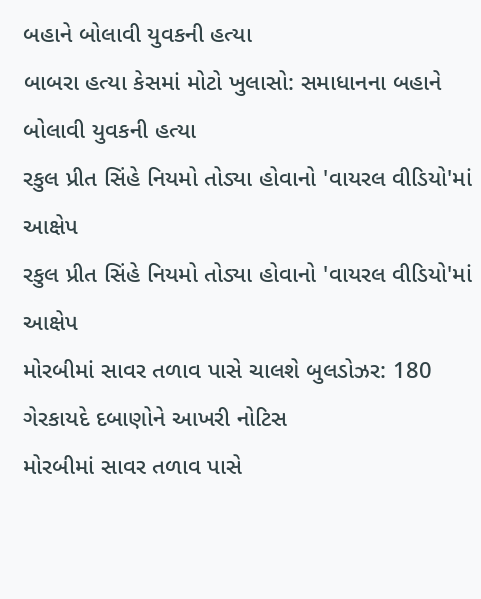બહાને બોલાવી યુવકની હત્યા
બાબરા હત્યા કેસમાં મોટો ખુલાસો: સમાધાનના બહાને બોલાવી યુવકની હત્યા
રકુલ પ્રીત સિંહે નિયમો તોડ્યા હોવાનો 'વાયરલ વીડિયો'માં આક્ષેપ
રકુલ પ્રીત સિંહે નિયમો તોડ્યા હોવાનો 'વાયરલ વીડિયો'માં આક્ષેપ
મોરબીમાં સાવર તળાવ પાસે ચાલશે બુલડોઝર: 180 ગેરકાયદે દબાણોને આખરી નોટિસ
મોરબીમાં સાવર તળાવ પાસે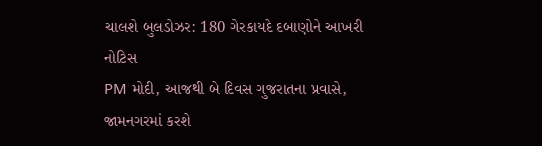ચાલશે બુલડોઝર: 180 ગેરકાયદે દબાણોને આખરી નોટિસ
PM મોદી, આજથી બે દિવસ ગુજરાતના પ્રવાસે, જામનગરમાં કરશે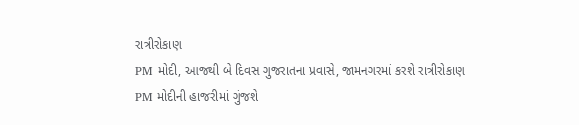રાત્રીરોકાણ
PM મોદી, આજથી બે દિવસ ગુજરાતના પ્રવાસે, જામનગરમાં કરશે રાત્રીરોકાણ
PM મોદીની હાજરીમાં ગુંજશે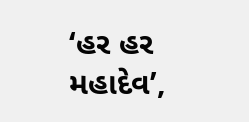‘હર હર મહાદેવ’,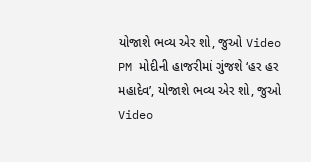યોજાશે ભવ્ય એર શો, જુઓ Video
PM મોદીની હાજરીમાં ગુંજશે ‘હર હર મહાદેવ’, યોજાશે ભવ્ય એર શો, જુઓ Video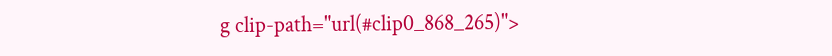g clip-path="url(#clip0_868_265)">